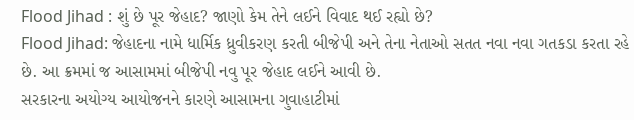Flood Jihad : શું છે પૂર જેહાદ? જાણો કેમ તેને લઈને વિવાદ થઈ રહ્યો છે?
Flood Jihad: જેહાદના નામે ધાર્મિક ધ્રુવીકરણ કરતી બીજેપી અને તેના નેતાઓ સતત નવા નવા ગતકડા કરતા રહે છે. આ ક્રમમાં જ આસામમાં બીજેપી નવુ પૂર જેહાદ લઈને આવી છે.
સરકારના અયોગ્ય આયોજનને કારણે આસામના ગુવાહાટીમાં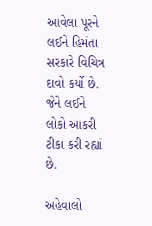આવેલા પૂરને લઈને હિમંતા સરકારે વિચિત્ર દાવો કર્યો છે. જેને લઈને લોકો આકરી ટીકા કરી રહ્યાં છે.

અહેવાલો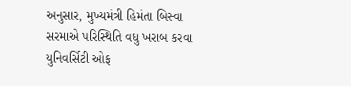અનુસાર, મુખ્યમંત્રી હિમંતા બિસ્વા સરમાએ પરિસ્થિતિ વધુ ખરાબ કરવા યુનિવર્સિટી ઓફ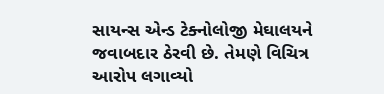સાયન્સ એન્ડ ટેક્નોલોજી મેઘાલયને જવાબદાર ઠેરવી છે. તેમણે વિચિત્ર આરોપ લગાવ્યો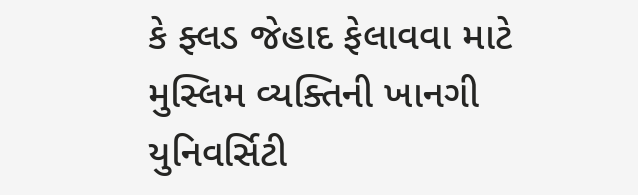કે ફ્લડ જેહાદ ફેલાવવા માટે મુસ્લિમ વ્યક્તિની ખાનગી યુનિવર્સિટી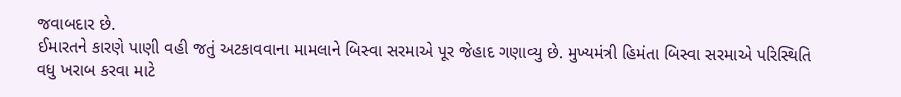જવાબદાર છે.
ઈમારતને કારણે પાણી વહી જતું અટકાવવાના મામલાને બિસ્વા સરમાએ પૂર જેહાદ ગણાવ્યુ છે. મુખ્યમંત્રી હિમંતા બિસ્વા સરમાએ પરિસ્થિતિ વધુ ખરાબ કરવા માટે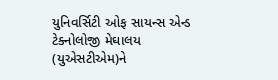યુનિવર્સિટી ઓફ સાયન્સ એન્ડ ટેક્નોલોજી મેઘાલય (યુએસટીએમ)ને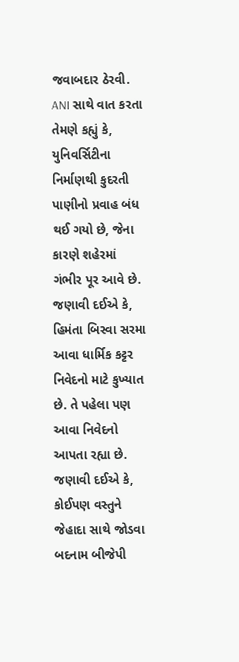જવાબદાર ઠેરવી.
ANI સાથે વાત કરતા તેમણે કહ્યું કે, યુનિવર્સિટીના નિર્માણથી કુદરતી પાણીનો પ્રવાહ બંધ થઈ ગયો છે, જેના કારણે શહેરમાં ગંભીર પૂર આવે છે. જણાવી દઈએ કે, હિમંતા બિસ્વા સરમા આવા ધાર્મિક કટ્ટર નિવેદનો માટે કુખ્યાત છે. તે પહેલા પણ આવા નિવેદનો આપતા રહ્યા છે.
જણાવી દઈએ કે, કોઈપણ વસ્તુને જેહાદા સાથે જોડવા બદનામ બીજેપી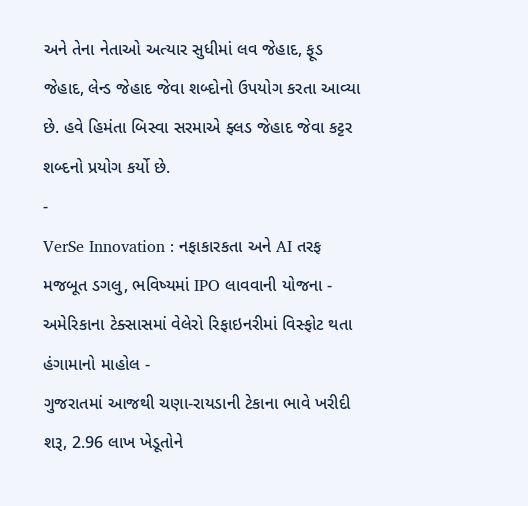અને તેના નેતાઓ અત્યાર સુધીમાં લવ જેહાદ, ફૂડ જેહાદ, લેન્ડ જેહાદ જેવા શબ્દોનો ઉપયોગ કરતા આવ્યા છે. હવે હિમંતા બિસ્વા સરમાએ ફ્લડ જેહાદ જેવા કટ્ટર શબ્દનો પ્રયોગ કર્યો છે.
-
VerSe Innovation : નફાકારકતા અને AI તરફ મજબૂત ડગલુ, ભવિષ્યમાં IPO લાવવાની યોજના -
અમેરિકાના ટેક્સાસમાં વેલેરો રિફાઇનરીમાં વિસ્ફોટ થતા હંગામાનો માહોલ -
ગુજરાતમાં આજથી ચણા-રાયડાની ટેકાના ભાવે ખરીદી શરૂ, 2.96 લાખ ખેડૂતોને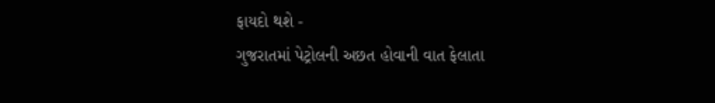ફાયદો થશે -
ગુજરાતમાં પેટ્રોલની અછત હોવાની વાત ફેલાતા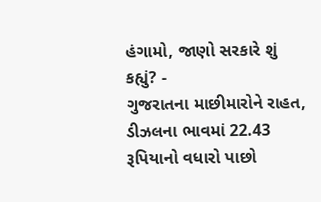હંગામો, જાણો સરકારે શું કહ્યું? -
ગુજરાતના માછીમારોને રાહત, ડીઝલના ભાવમાં 22.43 રૂપિયાનો વધારો પાછો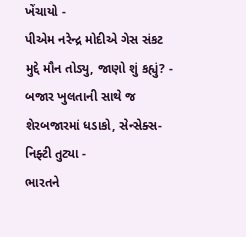ખેંચાયો -
પીએમ નરેન્દ્ર મોદીએ ગેસ સંકટ મુદ્દે મૌન તોડ્યુ, જાણો શું કહ્યું? -
બજાર ખુલતાની સાથે જ શેરબજારમાં ધડાકો, સેન્સેક્સ-નિફ્ટી તુટ્યા -
ભારતને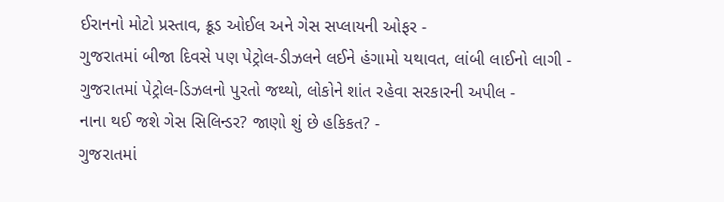ઈરાનનો મોટો પ્રસ્તાવ, ક્રૂડ ઓઈલ અને ગેસ સપ્લાયની ઓફર -
ગુજરાતમાં બીજા દિવસે પણ પેટ્રોલ-ડીઝલને લઈને હંગામો યથાવત, લાંબી લાઈનો લાગી -
ગુજરાતમાં પેટ્રોલ-ડિઝલનો પુરતો જથ્થો, લોકોને શાંત રહેવા સરકારની અપીલ -
નાના થઈ જશે ગેસ સિલિન્ડર? જાણો શું છે હકિકત? -
ગુજરાતમાં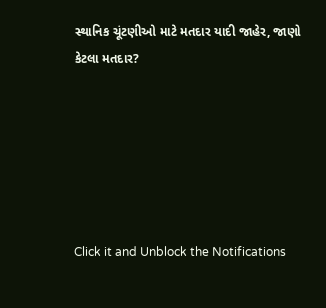સ્થાનિક ચૂંટણીઓ માટે મતદાર યાદી જાહેર, જાણો કેટલા મતદાર?






Click it and Unblock the Notifications